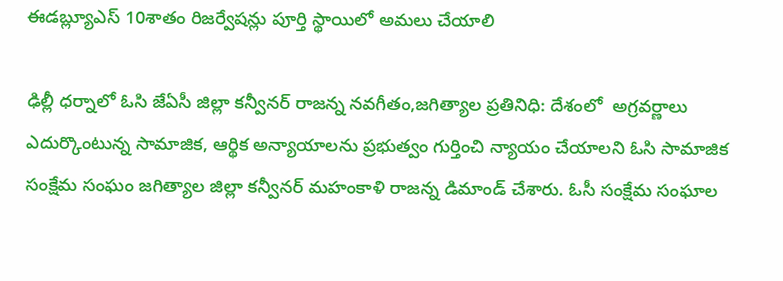ఈడబ్ల్యూఎస్ 10శాతం రిజర్వేషన్లు పూర్తి స్థాయిలో అమలు చేయాలి

ఢిల్లీ ధర్నాలో ఓసి జేఏసీ జిల్లా కన్వీనర్ రాజన్న నవగీతం,జగిత్యాల ప్రతినిధి: దేశంలో  అగ్రవర్ణాలు ఎదుర్కొంటున్న సామాజిక, ఆర్థిక అన్యాయాలను ప్రభుత్వం గుర్తించి న్యాయం చేయాలని ఓసి సామాజిక సంక్షేమ సంఘం జగిత్యాల జిల్లా కన్వీనర్ మహంకాళి రాజన్న డిమాండ్ చేశారు. ఓసీ సంక్షేమ సంఘాల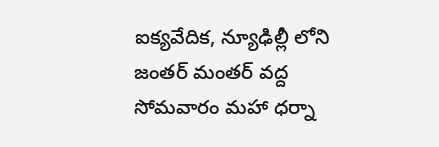ఐక్యవేదిక, న్యూఢిల్లీ లోని జంతర్ మంతర్ వద్ద సోమవారం మహా ధర్నా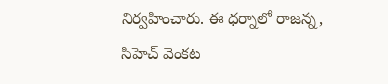నిర్వహించారు. ఈ ధర్నాలో రాజన్న, సిహెచ్ వెంకట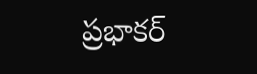ప్రభాకర్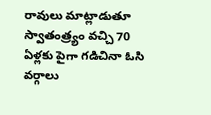రావులు మాట్లాడుతూ  స్వాతంత్ర్యం వచ్చి 70 ఏళ్లకు పైగా గడిచినా ఓసి వర్గాలు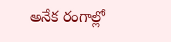అనేక రంగాల్లో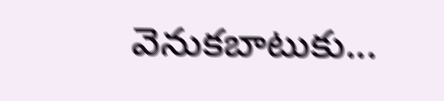వెనుకబాటుకు...